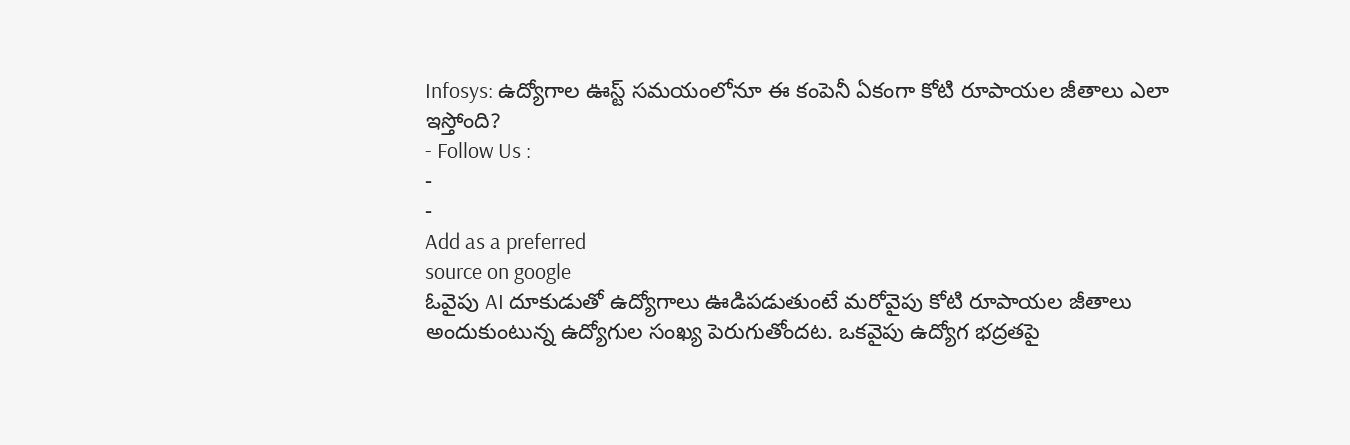Infosys: ఉద్యోగాల ఊస్ట్ సమయంలోనూ ఈ కంపెనీ ఏకంగా కోటి రూపాయల జీతాలు ఎలా ఇస్తోంది?
- Follow Us :
-
-
Add as a preferred
source on google
ఓవైపు AI దూకుడుతో ఉద్యోగాలు ఊడిపడుతుంటే మరోవైపు కోటి రూపాయల జీతాలు అందుకుంటున్న ఉద్యోగుల సంఖ్య పెరుగుతోందట. ఒకవైపు ఉద్యోగ భద్రతపై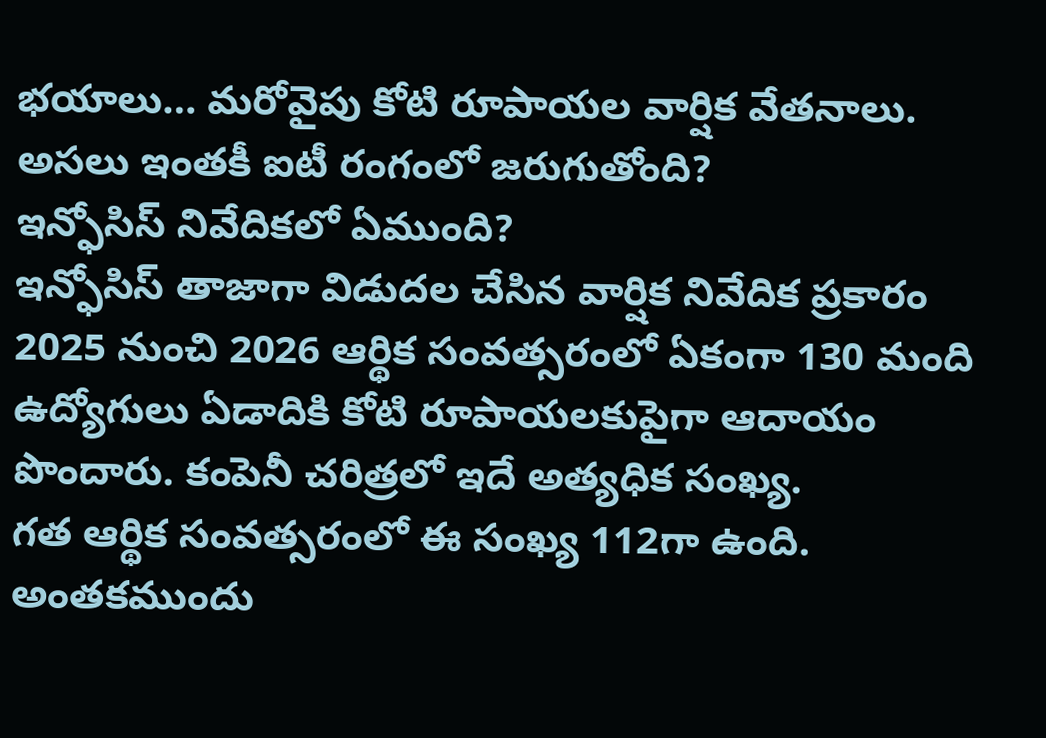భయాలు… మరోవైపు కోటి రూపాయల వార్షిక వేతనాలు. అసలు ఇంతకీ ఐటీ రంగంలో జరుగుతోంది?
ఇన్ఫోసిస్ నివేదికలో ఏముంది?
ఇన్ఫోసిస్ తాజాగా విడుదల చేసిన వార్షిక నివేదిక ప్రకారం 2025 నుంచి 2026 ఆర్థిక సంవత్సరంలో ఏకంగా 130 మంది ఉద్యోగులు ఏడాదికి కోటి రూపాయలకుపైగా ఆదాయం పొందారు. కంపెనీ చరిత్రలో ఇదే అత్యధిక సంఖ్య.
గత ఆర్థిక సంవత్సరంలో ఈ సంఖ్య 112గా ఉంది. అంతకముందు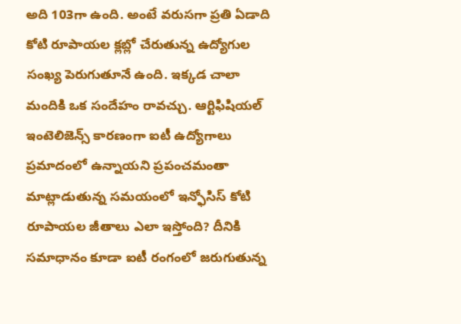అది 103గా ఉంది. అంటే వరుసగా ప్రతి ఏడాది కోటి రూపాయల క్లబ్లో చేరుతున్న ఉద్యోగుల సంఖ్య పెరుగుతూనే ఉంది. ఇక్కడ చాలా మందికి ఒక సందేహం రావచ్చు. ఆర్టిఫిషియల్ ఇంటెలిజెన్స్ కారణంగా ఐటీ ఉద్యోగాలు ప్రమాదంలో ఉన్నాయని ప్రపంచమంతా మాట్లాడుతున్న సమయంలో ఇన్ఫోసిస్ కోటి రూపాయల జీతాలు ఎలా ఇస్తోంది? దీనికి సమాధానం కూడా ఐటీ రంగంలో జరుగుతున్న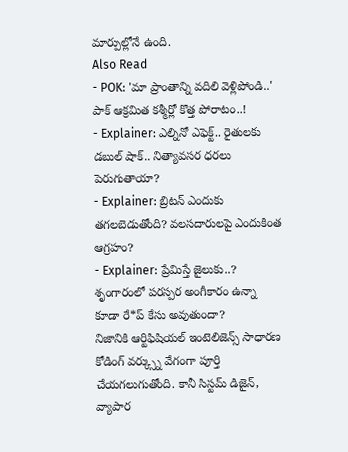మార్పుల్లోనే ఉంది.
Also Read
- POK: 'మా ప్రాంతాన్ని వదిలి వెళ్లిపోండి..' పాక్ ఆక్రమిత కశ్మీర్లో కొత్త పోరాటం..!
- Explainer: ఎల్నినో ఎఫెక్ట్.. రైతులకు డబుల్ షాక్.. నిత్యావసర ధరలు పెరుగుతాయా?
- Explainer: బ్రిటన్ ఎందుకు తగలబెడుతోంది? వలసదారులపై ఎందుకింత ఆగ్రహం?
- Explainer: ప్రేమిస్తే జైలుకు..? శృంగారంలో పరస్పర అంగీకారం ఉన్నా కూడా రే*ప్ కేసు అవుతుందా?
నిజానికి ఆర్టిఫిషియల్ ఇంటెలిజెన్స్ సాధారణ కోడింగ్ వర్క్స్ను వేగంగా పూర్తి చేయగలుగుతోంది. కానీ సిస్టమ్ డిజైన్, వ్యాపార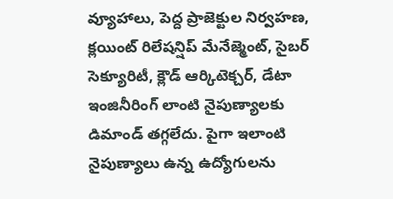వ్యూహాలు, పెద్ద ప్రాజెక్టుల నిర్వహణ, క్లయింట్ రిలేషన్షిప్ మేనేజ్మెంట్, సైబర్ సెక్యూరిటీ, క్లౌడ్ ఆర్కిటెక్చర్, డేటా ఇంజినీరింగ్ లాంటి నైపుణ్యాలకు డిమాండ్ తగ్గలేదు. పైగా ఇలాంటి నైపుణ్యాలు ఉన్న ఉద్యోగులను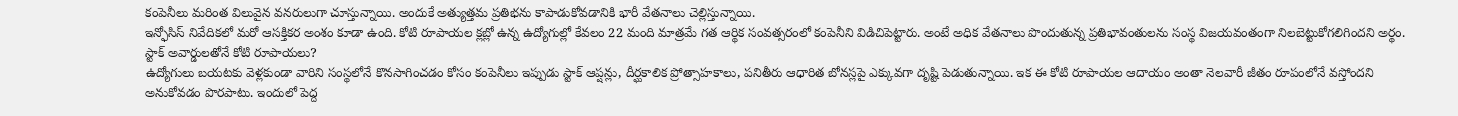కంపెనీలు మరింత విలువైన వనరులుగా చూస్తున్నాయి. అందుకే అత్యుత్తమ ప్రతిభను కాపాడుకోవడానికి భారీ వేతనాలు చెల్లిస్తున్నాయి.
ఇన్ఫోసిస్ నివేదికలో మరో ఆసక్తికర అంశం కూడా ఉంది. కోటి రూపాయల క్లబ్లో ఉన్న ఉద్యోగుల్లో కేవలం 22 మంది మాత్రమే గత ఆర్థిక సంవత్సరంలో కంపెనీని విడిచిపెట్టారు. అంటే అధిక వేతనాలు పొందుతున్న ప్రతిభావంతులను సంస్థ విజయవంతంగా నిలబెట్టుకోగలిగిందని అర్థం.
స్టాక్ అవార్డులతోనే కోటి రూపాయలు?
ఉద్యోగులు బయటకు వెళ్లకుండా వారిని సంస్థలోనే కొనసాగించడం కోసం కంపెనీలు ఇప్పుడు స్టాక్ ఆప్షన్లు, దీర్ఘకాలిక ప్రోత్సాహకాలు, పనితీరు ఆధారిత బోనస్లపై ఎక్కువగా దృష్టి పెడుతున్నాయి. ఇక ఈ కోటి రూపాయల ఆదాయం అంతా నెలవారీ జీతం రూపంలోనే వస్తోందని అనుకోవడం పొరపాటు. ఇందులో పెద్ద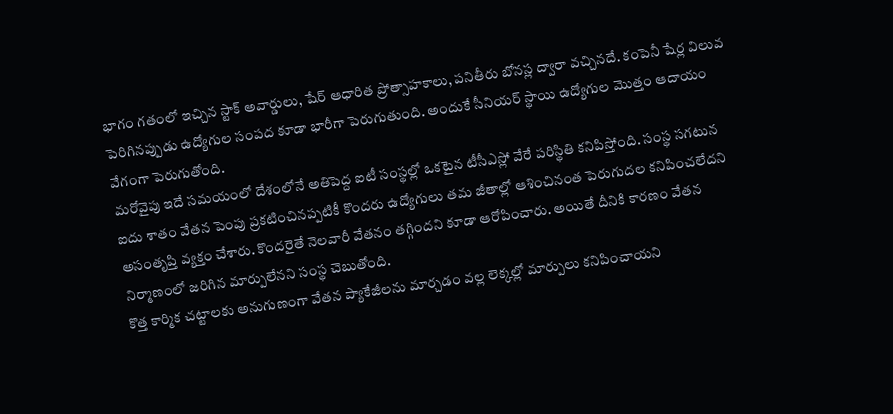భాగం గతంలో ఇచ్చిన స్టాక్ అవార్డులు, షేర్ ఆధారిత ప్రోత్సాహకాలు, పనితీరు బోనస్ల ద్వారా వచ్చినదే. కంపెనీ షేర్ల విలువ పెరిగినప్పుడు ఉద్యోగుల సంపద కూడా భారీగా పెరుగుతుంది. అందుకే సీనియర్ స్థాయి ఉద్యోగుల మొత్తం ఆదాయం వేగంగా పెరుగుతోంది.
మరోవైపు ఇదే సమయంలో దేశంలోనే అతిపెద్ద ఐటీ సంస్థల్లో ఒకటైన టీసీఎస్లో వేరే పరిస్థితి కనిపిస్తోంది. సంస్థ సగటున ఐదు శాతం వేతన పెంపు ప్రకటించినప్పటికీ కొందరు ఉద్యోగులు తమ జీతాల్లో ఆశించినంత పెరుగుదల కనిపించలేదని అసంతృప్తి వ్యక్తం చేశారు. కొందరైతే నెలవారీ వేతనం తగ్గిందని కూడా ఆరోపించారు. అయితే దీనికి కారణం వేతన నిర్మాణంలో జరిగిన మార్పులేనని సంస్థ చెబుతోంది.
కొత్త కార్మిక చట్టాలకు అనుగుణంగా వేతన ప్యాకేజీలను మార్చడం వల్ల లెక్కల్లో మార్పులు కనిపించాయని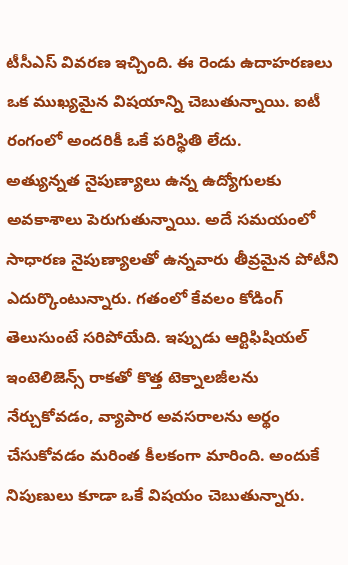టీసీఎస్ వివరణ ఇచ్చింది. ఈ రెండు ఉదాహరణలు ఒక ముఖ్యమైన విషయాన్ని చెబుతున్నాయి. ఐటీ రంగంలో అందరికీ ఒకే పరిస్థితి లేదు.
అత్యున్నత నైపుణ్యాలు ఉన్న ఉద్యోగులకు అవకాశాలు పెరుగుతున్నాయి. అదే సమయంలో సాధారణ నైపుణ్యాలతో ఉన్నవారు తీవ్రమైన పోటీని ఎదుర్కొంటున్నారు. గతంలో కేవలం కోడింగ్ తెలుసుంటే సరిపోయేది. ఇప్పుడు ఆర్టిఫిషియల్ ఇంటెలిజెన్స్ రాకతో కొత్త టెక్నాలజీలను నేర్చుకోవడం, వ్యాపార అవసరాలను అర్థం చేసుకోవడం మరింత కీలకంగా మారింది. అందుకే నిపుణులు కూడా ఒకే విషయం చెబుతున్నారు.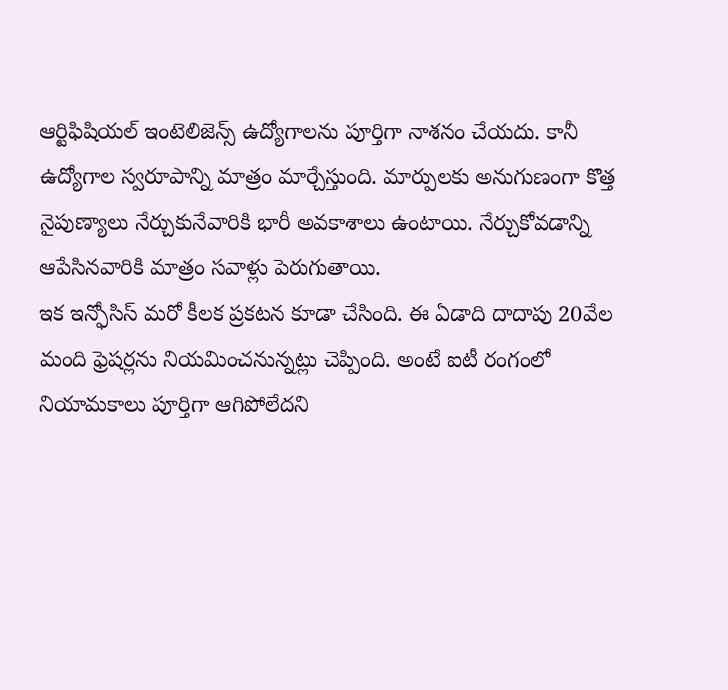ఆర్టిఫిషియల్ ఇంటెలిజెన్స్ ఉద్యోగాలను పూర్తిగా నాశనం చేయదు. కానీ ఉద్యోగాల స్వరూపాన్ని మాత్రం మార్చేస్తుంది. మార్పులకు అనుగుణంగా కొత్త నైపుణ్యాలు నేర్చుకునేవారికి భారీ అవకాశాలు ఉంటాయి. నేర్చుకోవడాన్ని ఆపేసినవారికి మాత్రం సవాళ్లు పెరుగుతాయి.
ఇక ఇన్ఫోసిస్ మరో కీలక ప్రకటన కూడా చేసింది. ఈ ఏడాది దాదాపు 20వేల మంది ఫ్రెషర్లను నియమించనున్నట్లు చెప్పింది. అంటే ఐటీ రంగంలో నియామకాలు పూర్తిగా ఆగిపోలేదని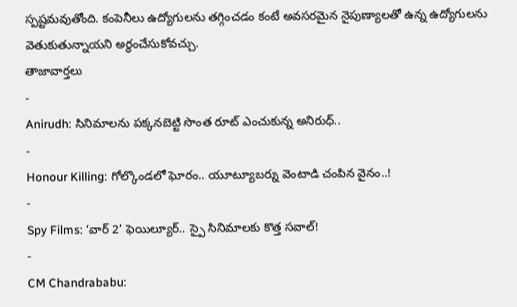స్పష్టమవుతోంది. కంపెనీలు ఉద్యోగులను తగ్గించడం కంటే అవసరమైన నైపుణ్యాలతో ఉన్న ఉద్యోగులను వెతుకుతున్నాయని అర్థంచేసుకోవచ్చు.
తాజావార్తలు
-
Anirudh: సినిమాలను పక్కనబెట్టి సొంత రూట్ ఎంచుకున్న అనిరుధ్..
-
Honour Killing: గోల్కొండలో ఘోరం.. యూట్యూబర్ను వెంటాడి చంపిన వైనం..!
-
Spy Films: ‘వార్ 2’ ఫెయిల్యూర్.. స్పై సినిమాలకు కొత్త సవాల్!
-
CM Chandrababu: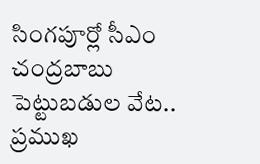సింగపూర్లో సీఎం చంద్రబాబు పెట్టుబడుల వేట.. ప్రముఖ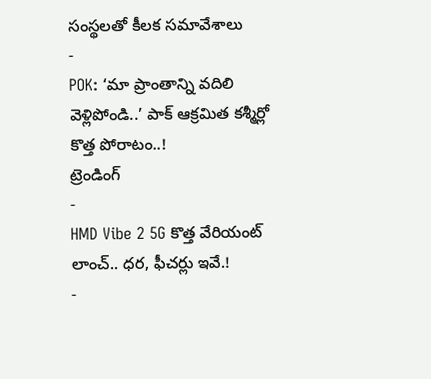సంస్థలతో కీలక సమావేశాలు
-
POK: ‘మా ప్రాంతాన్ని వదిలి వెళ్లిపోండి..’ పాక్ ఆక్రమిత కశ్మీర్లో కొత్త పోరాటం..!
ట్రెండింగ్
-
HMD Vibe 2 5G కొత్త వేరియంట్ లాంచ్.. ధర, ఫీచర్లు ఇవే.!
-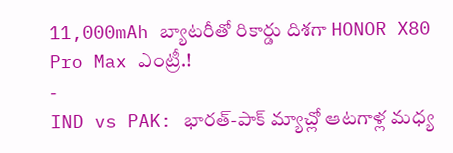11,000mAh బ్యాటరీతో రికార్డు దిశగా HONOR X80 Pro Max ఎంట్రీ.!
-
IND vs PAK: భారత్-పాక్ మ్యాచ్లో ఆటగాళ్ల మధ్య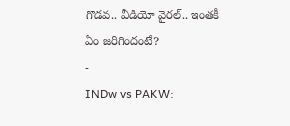గొడవ.. వీడియో వైరల్.. ఇంతకీ ఏం జరిగిందంటే?
-
INDw vs PAKW: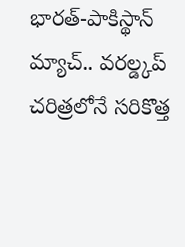భారత్-పాకిస్థాన్ మ్యాచ్.. వరల్డ్కప్ చరిత్రలోనే సరికొత్త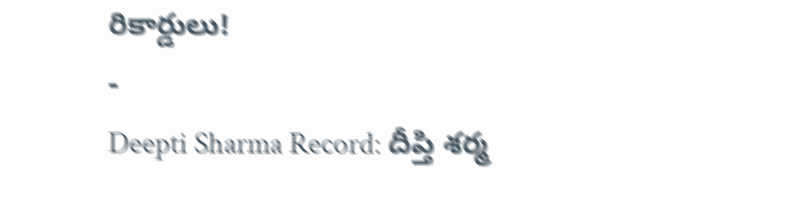రికార్డులు!
-
Deepti Sharma Record: దీప్తి శర్మ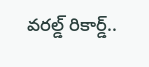వరల్డ్ రికార్డ్..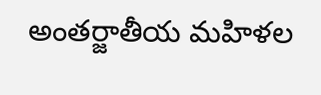అంతర్జాతీయ మహిళల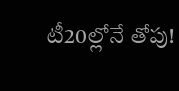టీ20ల్లోనే తోపు!